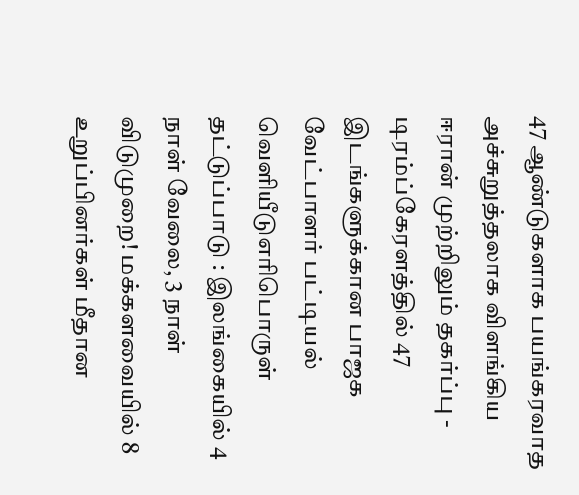47 ஆண்டுகளாக பயங்கரவாத அச்சுறுத்தலாக விளங்கிய ஈரான் முற்றிலும் தகர்ப்பு - டிரம்ப்கேரளத்தில் 47 இடங்களுக்கான பாஜக வேட்பாளர் பட்டியல் வெளியீடுஎரிபொருள் தட்டுப்பாடு : இலங்கையில் 4 நாள் வேலை, 3 நாள் விடுமுறை! மக்களவையில் 8 உறுப்பினர்கள் மீதான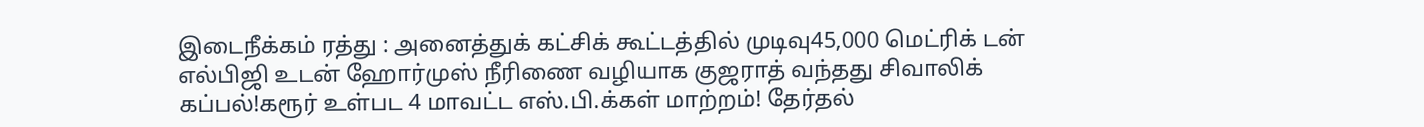இடைநீக்கம் ரத்து : அனைத்துக் கட்சிக் கூட்டத்தில் முடிவு45,000 மெட்ரிக் டன் எல்பிஜி உடன் ஹோர்முஸ் நீரிணை வழியாக குஜராத் வந்தது சிவாலிக் கப்பல்!கரூர் உள்பட 4 மாவட்ட எஸ்.பி.க்கள் மாற்றம்! தேர்தல்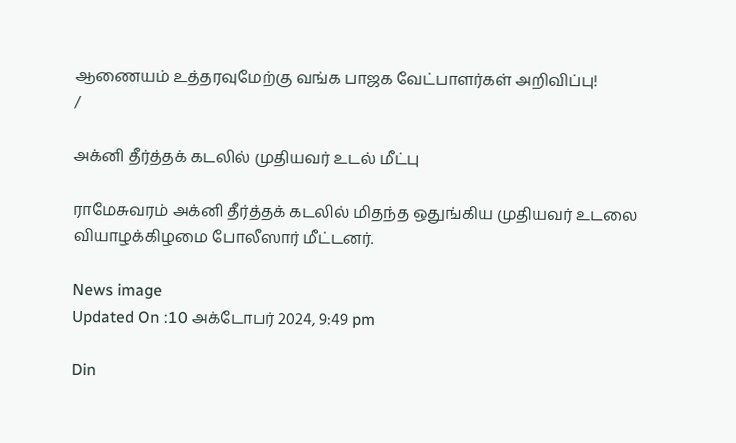ஆணையம் உத்தரவுமேற்கு வங்க பாஜக வேட்பாளர்கள் அறிவிப்பு!
/

அக்னி தீர்த்தக் கடலில் முதியவர் உடல் மீட்பு

ராமேசுவரம் அக்னி தீர்த்தக் கடலில் மிதந்த ஒதுங்கிய முதியவர் உடலை வியாழக்கிழமை போலீஸார் மீட்டனர்.

News image
Updated On :10 அக்டோபர் 2024, 9:49 pm

Din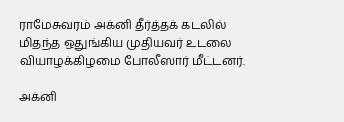ராமேசுவரம் அக்னி தீர்த்தக் கடலில் மிதந்த ஒதுங்கிய முதியவர் உடலை வியாழக்கிழமை போலீஸார் மீட்டனர்.

அக்னி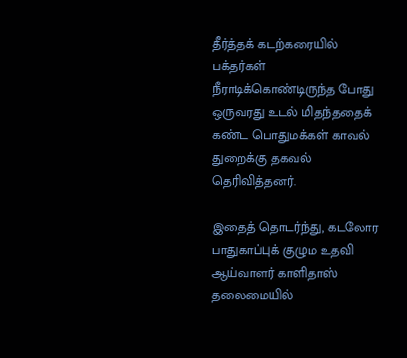தீர்த்தக் கடற்கரையில் பக்தர்கள் நீராடிக்கொண்டிருந்த போது ஒருவரது உடல் மிதந்ததைக் கண்ட பொதுமக்கள் காவல் துறைக்கு தகவல் தெரிவித்தனர்.

இதைத் தொடர்ந்து, கடலோர பாதுகாப்புக் குழும உதவி ஆய்வாளர் காளிதாஸ் தலைமையில்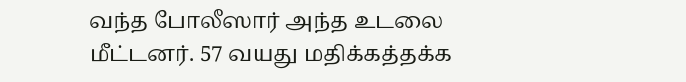வந்த போலீஸார் அந்த உடலை மீட்டனர். 57 வயது மதிக்கத்தக்க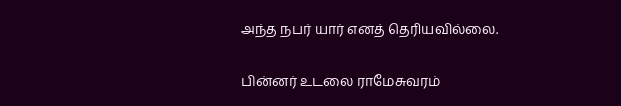அந்த நபர் யார் எனத் தெரியவில்லை.

பின்னர் உடலை ராமேசுவரம்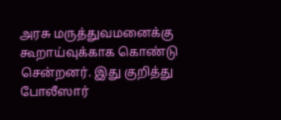அரசு மருத்துவமனைக்கு கூறாய்வுக்காக கொண்டு சென்றனர். இது குறித்து போலீஸார்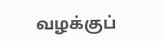வழக்குப்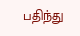பதிந்து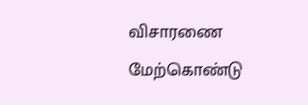விசாரணை மேற்கொண்டு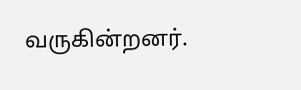வருகின்றனர்.